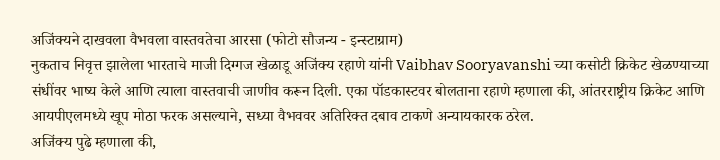अजिंक्यने दाखवला वैभवला वास्तवतेचा आरसा (फोटो सौजन्य - इन्स्टाग्राम)
नुकताच निवृत्त झालेला भारताचे माजी दिग्गज खेळाडू अजिंक्य रहाणे यांनी Vaibhav Sooryavanshi च्या कसोटी क्रिकेट खेळण्याच्या संधींवर भाष्य केले आणि त्याला वास्तवाची जाणीव करून दिली. एका पॉडकास्टवर बोलताना रहाणे म्हणाला की, आंतरराष्ट्रीय क्रिकेट आणि आयपीएलमध्ये खूप मोठा फरक असल्याने, सध्या वैभववर अतिरिक्त दबाव टाकणे अन्यायकारक ठरेल.
अजिंक्य पुढे म्हणाला की,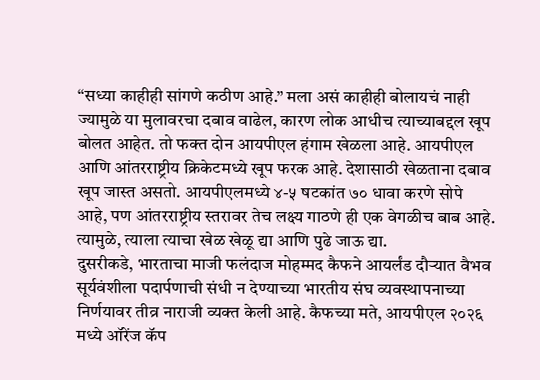“सध्या काहीही सांगणे कठीण आहे.” मला असं काहीही बोलायचं नाही ज्यामुळे या मुलावरचा दबाव वाढेल, कारण लोक आधीच त्याच्याबद्दल खूप बोलत आहेत. तो फक्त दोन आयपीएल हंगाम खेळला आहे. आयपीएल आणि आंतरराष्ट्रीय क्रिकेटमध्ये खूप फरक आहे. देशासाठी खेळताना दबाव खूप जास्त असतो. आयपीएलमध्ये ४-५ षटकांत ७० धावा करणे सोपे आहे, पण आंतरराष्ट्रीय स्तरावर तेच लक्ष्य गाठणे ही एक वेगळीच बाब आहे. त्यामुळे, त्याला त्याचा खेळ खेळू द्या आणि पुढे जाऊ द्या.
दुसरीकडे, भारताचा माजी फलंदाज मोहम्मद कैफने आयर्लंड दौऱ्यात वैभव सूर्यवंशीला पदार्पणाची संधी न देण्याच्या भारतीय संघ व्यवस्थापनाच्या निर्णयावर तीव्र नाराजी व्यक्त केली आहे. कैफच्या मते, आयपीएल २०२६ मध्ये ऑरेंज कॅप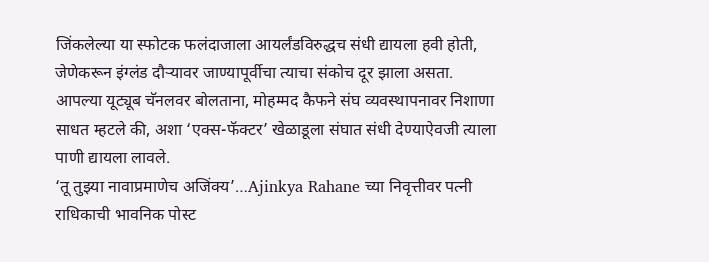जिंकलेल्या या स्फोटक फलंदाजाला आयर्लंडविरुद्धच संधी द्यायला हवी होती, जेणेकरून इंग्लंड दौऱ्यावर जाण्यापूर्वीचा त्याचा संकोच दूर झाला असता.
आपल्या यूट्यूब चॅनलवर बोलताना, मोहम्मद कैफने संघ व्यवस्थापनावर निशाणा साधत म्हटले की, अशा ‘एक्स-फॅक्टर’ खेळाडूला संघात संधी देण्याऐवजी त्याला पाणी द्यायला लावले.
‘तू तुझ्या नावाप्रमाणेच अजिंक्य’…Ajinkya Rahane च्या निवृत्तीवर पत्नी राधिकाची भावनिक पोस्ट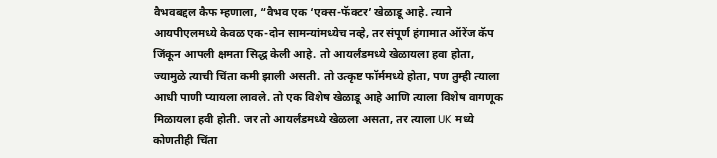वैभवबद्दल कैफ म्हणाला, “वैभव एक ‘एक्स-फॅक्टर’ खेळाडू आहे. त्याने आयपीएलमध्ये केवळ एक-दोन सामन्यांमध्येच नव्हे, तर संपूर्ण हंगामात ऑरेंज कॅप जिंकून आपली क्षमता सिद्ध केली आहे. तो आयर्लंडमध्ये खेळायला हवा होता, ज्यामुळे त्याची चिंता कमी झाली असती. तो उत्कृष्ट फॉर्ममध्ये होता, पण तुम्ही त्याला आधी पाणी प्यायला लावले. तो एक विशेष खेळाडू आहे आणि त्याला विशेष वागणूक मिळायला हवी होती. जर तो आयर्लंडमध्ये खेळला असता, तर त्याला UK मध्ये कोणतीही चिंता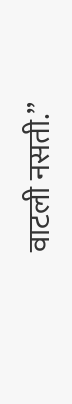वाटली नसती.”